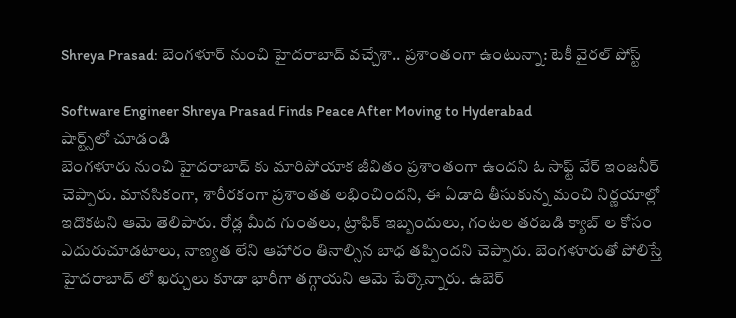Shreya Prasad: బెంగళూర్ నుంచి హైదరాబాద్ వచ్చేశా.. ప్రశాంతంగా ఉంటున్నా: టెకీ వైరల్ పోస్ట్

Software Engineer Shreya Prasad Finds Peace After Moving to Hyderabad
షార్ట్స్‌లో చూడండి
బెంగళూరు నుంచి హైదరాబాద్ కు మారిపోయాక జీవితం ప్రశాంతంగా ఉందని ఓ సాఫ్ట్ వేర్ ఇంజనీర్ చెప్పారు. మానసికంగా, శారీరకంగా ప్రశాంతత లభించిందని, ఈ ఏడాది తీసుకున్న మంచి నిర్ణయాల్లో ఇదొకటని ఆమె తెలిపారు. రోడ్ల మీద గుంతలు, ట్రాఫిక్ ఇబ్బందులు, గంటల తరబడి క్యాబ్ ల కోసం ఎదురుచూడటాలు, నాణ్యత లేని ఆహారం తినాల్సిన బాధ తప్పిందని చెప్పారు. బెంగళూరుతో పోలిస్తే హైదరాబాద్ లో ఖర్చులు కూడా భారీగా తగ్గాయని ఆమె పేర్కొన్నారు. ఉబెర్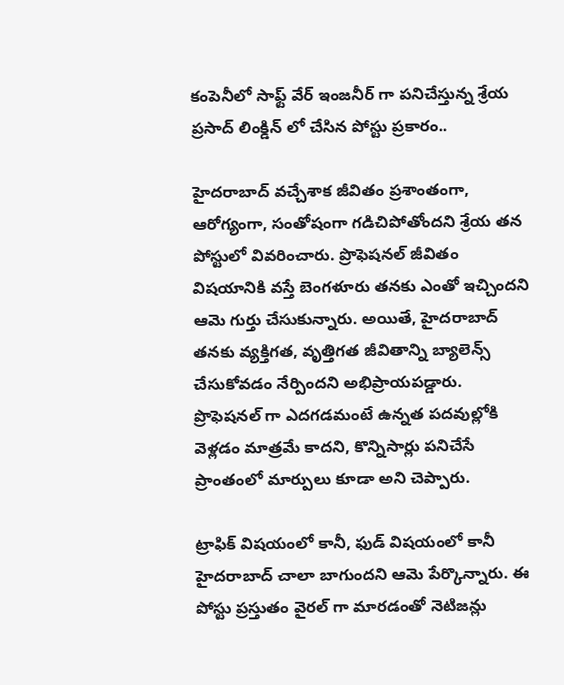కంపెనీలో సాఫ్ట్ వేర్ ఇంజనీర్ గా పనిచేస్తున్న శ్రేయ ప్రసాద్ లింక్డిన్ లో చేసిన పోస్టు ప్రకారం..

హైదరాబాద్ వచ్చేశాక జీవితం ప్రశాంతంగా, ఆరోగ్యంగా, సంతోషంగా గడిచిపోతోందని శ్రేయ తన పోస్టులో వివరించారు. ప్రొఫెషనల్ జీవితం విషయానికి వస్తే బెంగళూరు తనకు ఎంతో ఇచ్చిందని ఆమె గుర్తు చేసుకున్నారు. అయితే, హైదరాబాద్ తనకు వ్యక్తిగత, వృత్తిగత జీవితాన్ని బ్యాలెన్స్ చేసుకోవడం నేర్పిందని అభిప్రాయపడ్డారు. ప్రొఫెషనల్ గా ఎదగడమంటే ఉన్నత పదవుల్లోకి వెళ్లడం మాత్రమే కాదని, కొన్నిసార్లు పనిచేసే ప్రాంతంలో మార్పులు కూడా అని చెప్పారు.

ట్రాఫిక్ విషయంలో కానీ, ఫుడ్ విషయంలో కానీ హైదరాబాద్ చాలా బాగుందని ఆమె పేర్కొన్నారు. ఈ పోస్టు ప్రస్తుతం వైరల్ గా మారడంతో నెటిజన్లు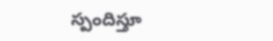స్పందిస్తూ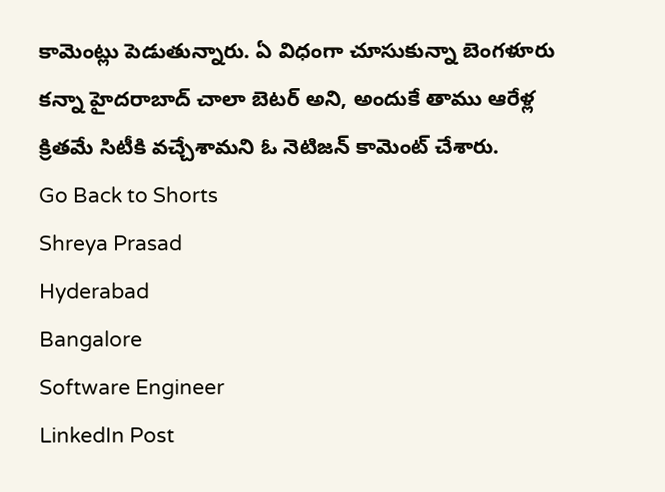కామెంట్లు పెడుతున్నారు. ఏ విధంగా చూసుకున్నా బెంగళూరు కన్నా హైదరాబాద్ చాలా బెటర్ అని, అందుకే తాము ఆరేళ్ల క్రితమే సిటీకి వచ్చేశామని ఓ నెటిజన్ కామెంట్ చేశారు.
Go Back to Shorts
Shreya Prasad
Hyderabad
Bangalore
Software Engineer
LinkedIn Post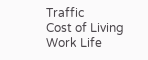Traffic
Cost of Living
Work Life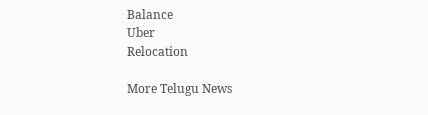Balance
Uber
Relocation

More Telugu News